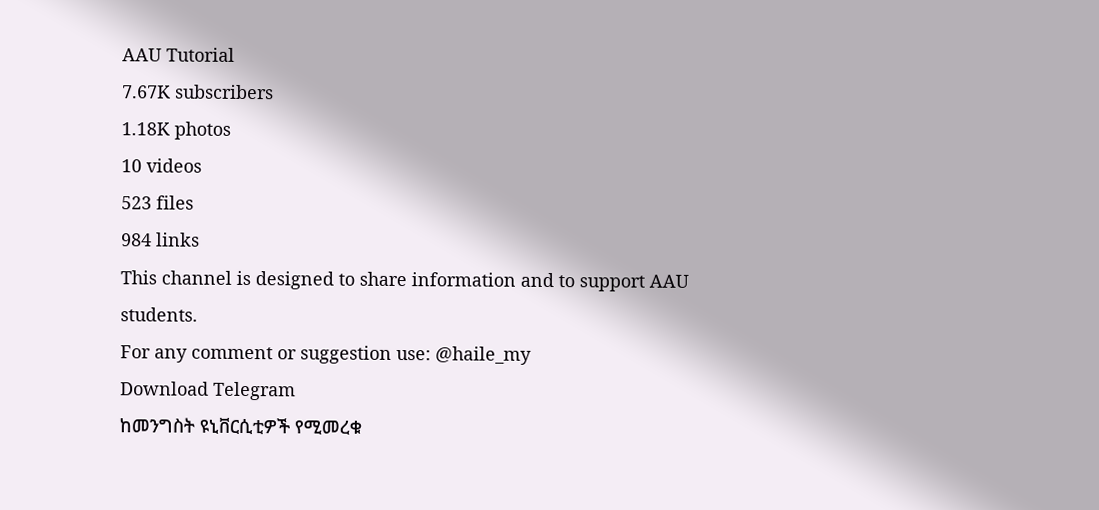AAU Tutorial
7.67K subscribers
1.18K photos
10 videos
523 files
984 links
This channel is designed to share information and to support AAU students.
For any comment or suggestion use: @haile_my
Download Telegram
ከመንግስት ዩኒቨርሲቲዎች የሚመረቁ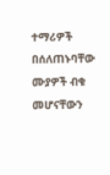ተማሪዎች በሰለጠኑባቸው ሙያዎች ብቁ መሆናቸውን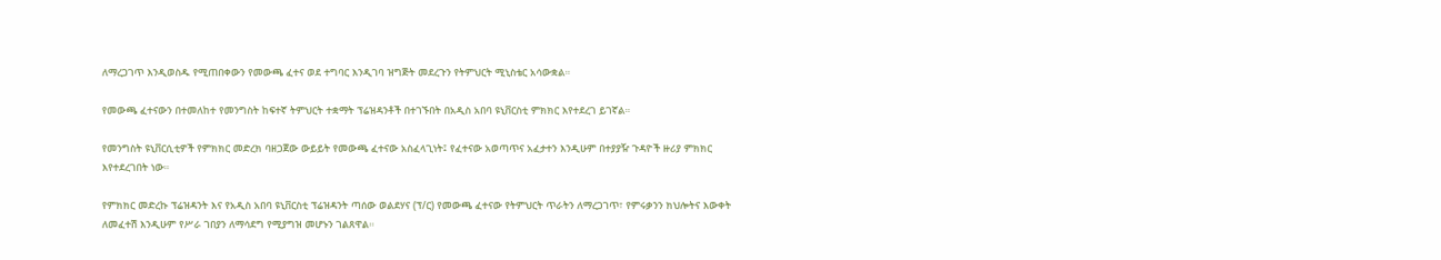ለማረጋገጥ እንዲወስዱ የሚጠበቀውን የመውጫ ፈተና ወደ ተግባር እንዲገባ ዝግጅት መደረጉን የትምህርት ሚኒስቴር አሳውቋል።

የመውጫ ፈተናውን በተመለከተ የመንግስት ከፍተኛ ትምህርት ተቋማት ፕሬዝዳንቶች በተገኙበት በአዲስ አበባ ዩኒቨርስቲ ምክክር እየተደረገ ይገኛል።

የመንግስት ዩኒቨርሲቲዎች የምክክር መድረክ ባዘጋጀው ውይይት የመውጫ ፈተናው አስፈላጊነት፤ የፈተናው አወጣጥና አፈታተን እንዲሁም በተያያዥ ጉዳዮች ዙሪያ ምክክር እየተደረገበት ነው።

የምክክር መድረኩ ፕሬዝዳንት እና የአዲስ አበባ ዩኒቨርስቲ ፕሬዝዳንት ጣሰው ወልደሃና (ፕ/ር) የመውጫ ፈተናው የትምህርት ጥራትን ለማረጋገጥ፣ የምሩቃንን ክህሎትና እውቀት ለመፈተሽ እንዲሁም የሥራ ገበያን ለማሳደግ የሚያግዝ መሆኑን ገልጸዋል።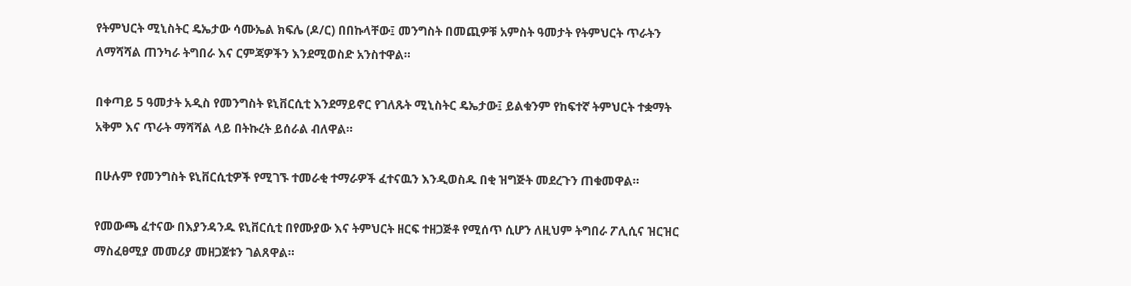የትምህርት ሚኒስትር ዴኤታው ሳሙኤል ክፍሌ (ዶ/ር) በበኩላቸው፤ መንግስት በመጪዎቹ አምስት ዓመታት የትምህርት ጥራትን ለማሻሻል ጠንካራ ትግበራ እና ርምጃዎችን እንደሚወስድ አንስተዋል።

በቀጣይ 5 ዓመታት አዲስ የመንግስት ዩኒቨርሲቲ እንደማይኖር የገለጹት ሚኒስትር ዴኤታው፤ ይልቁንም የከፍተኛ ትምህርት ተቋማት አቅም እና ጥራት ማሻሻል ላይ በትኩረት ይሰራል ብለዋል።

በሁሉም የመንግስት ዩኒቨርሲቲዎች የሚገኙ ተመራቂ ተማራዎች ፈተናዉን እንዲወስዱ በቂ ዝግጅት መደረጉን ጠቁመዋል።

የመውጫ ፈተናው በእያንዳንዱ ዩኒቨርሲቲ በየሙያው እና ትምህርት ዘርፍ ተዘጋጅቶ የሚሰጥ ሲሆን ለዚህም ትግበራ ፖሊሲና ዝርዝር ማስፈፀሚያ መመሪያ መዘጋጀቱን ገልጸዋል።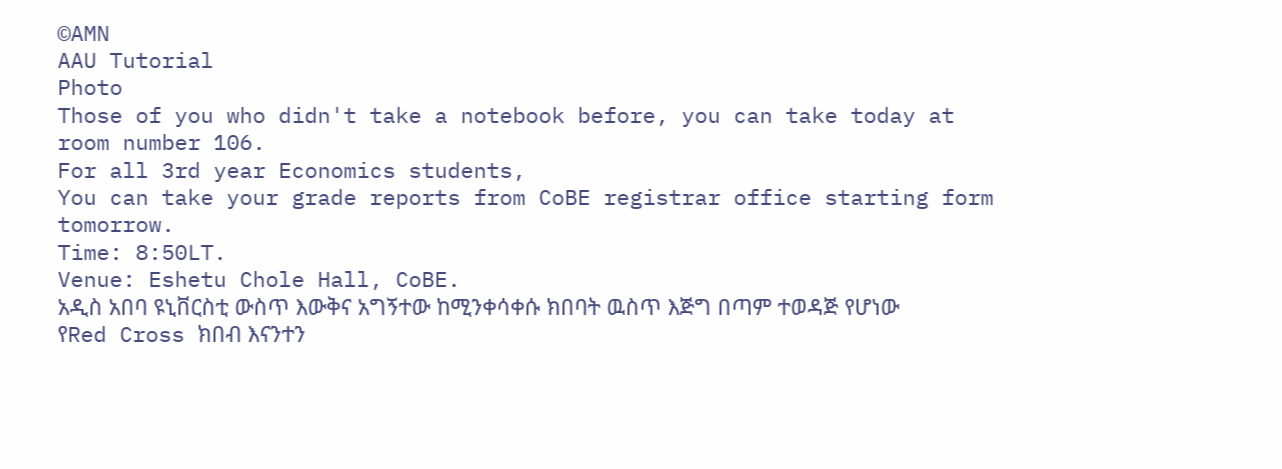©AMN
AAU Tutorial
Photo
Those of you who didn't take a notebook before, you can take today at room number 106.
For all 3rd year Economics students,
You can take your grade reports from CoBE registrar office starting form tomorrow.
Time: 8:50LT.
Venue: Eshetu Chole Hall, CoBE.
አዲስ አበባ ዩኒቨርስቲ ውስጥ እውቅና አግኝተው ከሚንቀሳቀሱ ክበባት ዉስጥ እጅግ በጣም ተወዳጅ የሆነው የRed Cross ክበብ እናንተን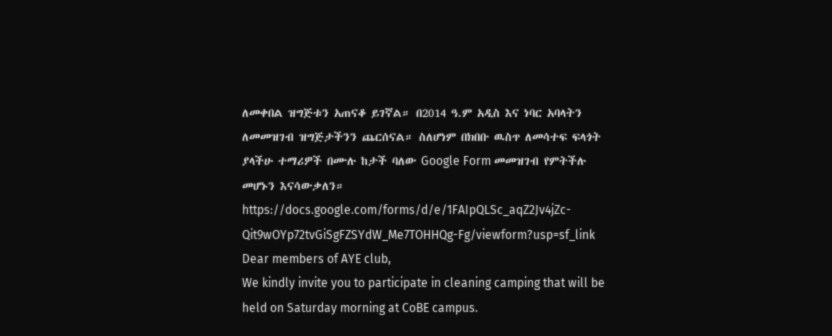ለመቀበል ዝግጅቱን አጠናቆ ይገኛል። በ2014 ዓ.ም አዲስ እና ነባር አባላትን ለመመዝገብ ዝግጅታችንን ጨርሰናል። ስለሆነም በክበቡ ዉስጥ ለመሳተፍ ፍላጎት ያላችሁ ተማሪዎች በሙሉ ከታች ባለው Google Form መመዝገብ የምትችሉ መሆኑን እናሳውቃለን።
https://docs.google.com/forms/d/e/1FAIpQLSc_aqZ2Jv4jZc-Qit9wOYp72tvGiSgFZSYdW_Me7TOHHQg-Fg/viewform?usp=sf_link
Dear members of AYE club,
We kindly invite you to participate in cleaning camping that will be held on Saturday morning at CoBE campus.